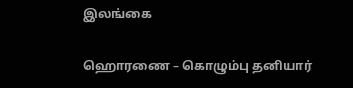இலங்கை

ஹொரணை – கொழும்பு தனியார்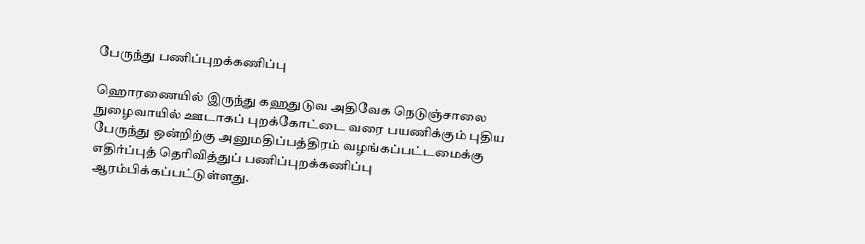பேருந்து பணிப்புறக்கணிப்பு

ஹொரணையில் இருந்து கஹதுடுவ அதிவேக நெடுஞ்சாலை நுழைவாயில் ஊடாகப் புறக்கோட்டை வரை பயணிக்கும் புதிய பேருந்து ஒன்றிற்கு அனுமதிப்பத்திரம் வழங்கப்பட்டமைக்கு எதிர்ப்புத் தெரிவித்துப் பணிப்புறக்கணிப்பு ஆரம்பிக்கப்பட்டுள்ளது.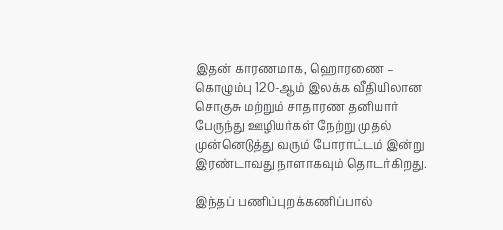இதன் காரணமாக, ஹொரணை – கொழும்பு 120-ஆம் இலக்க வீதியிலான சொகுசு மற்றும் சாதாரண தனியார் பேருந்து ஊழியர்கள் நேற்று முதல் முன்னெடுத்து வரும் போராட்டம் இன்று இரண்டாவது நாளாகவும் தொடர்கிறது.

இந்தப் பணிப்புறக்கணிப்பால்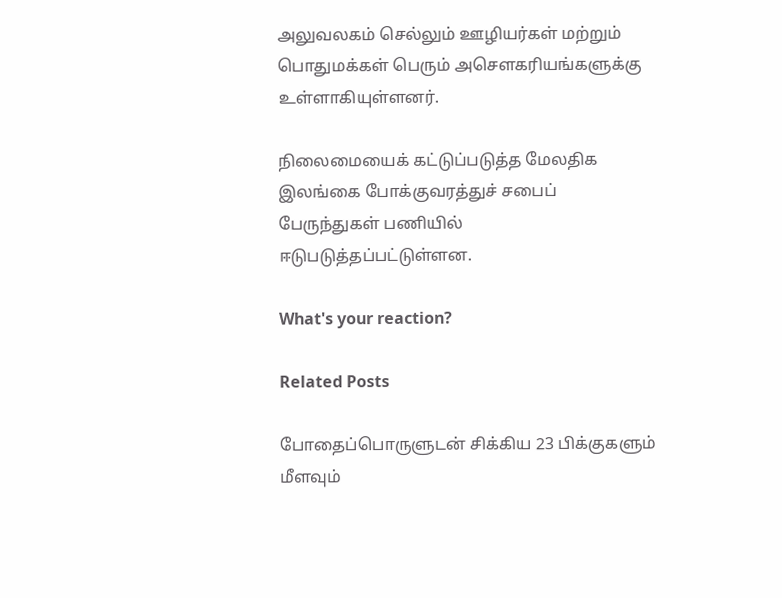அலுவலகம் செல்லும் ஊழியர்கள் மற்றும் பொதுமக்கள் பெரும் அசௌகரியங்களுக்கு உள்ளாகியுள்ளனர்.

நிலைமையைக் கட்டுப்படுத்த மேலதிக இலங்கை போக்குவரத்துச் சபைப் பேருந்துகள் பணியில் ஈடுபடுத்தப்பட்டுள்ளன.

What's your reaction?

Related Posts

போதைப்பொருளுடன் சிக்கிய 23 பிக்குகளும் மீளவும்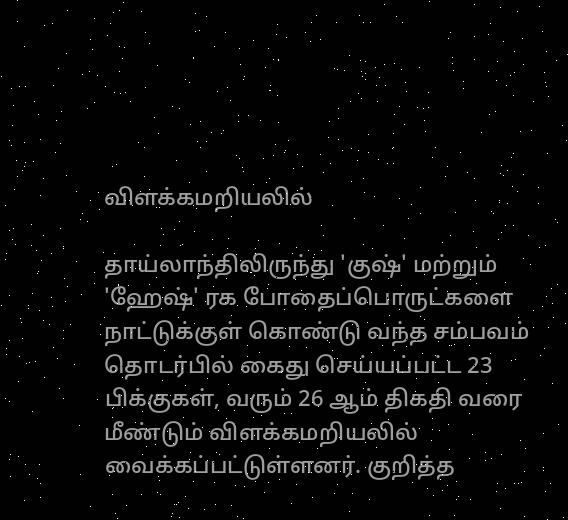விளக்கமறியலில்

தாய்லாந்திலிருந்து 'குஷ்' மற்றும் 'ஹேஷ்' ரக போதைப்பொருட்களை நாட்டுக்குள் கொண்டு வந்த சம்பவம் தொடர்பில் கைது செய்யப்பட்ட 23 பிக்குகள், வரும் 26 ஆம் திகதி வரை மீண்டும் விளக்கமறியலில் வைக்கப்பட்டுள்ளனர். குறித்த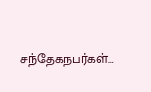சந்தேகநபர்கள்…